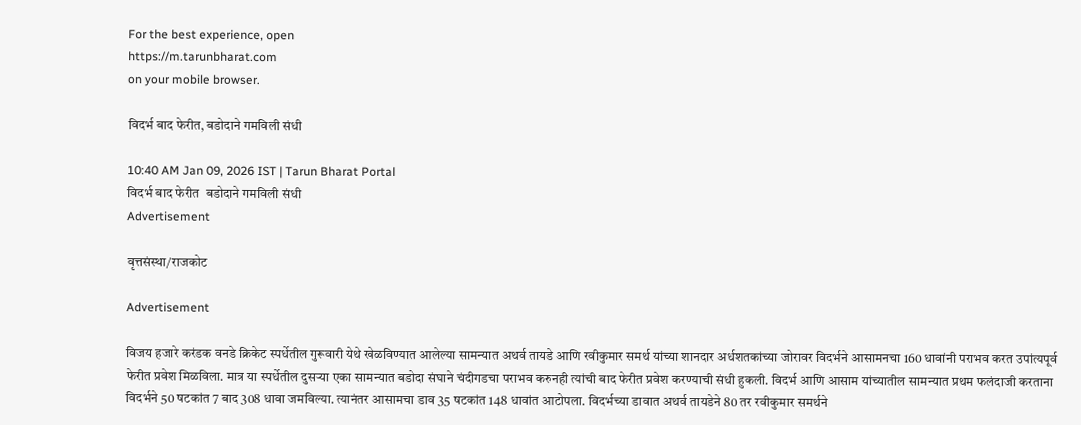For the best experience, open
https://m.tarunbharat.com
on your mobile browser.

विदर्भ बाद फेरीत, बडोदाने गमविली संधी

10:40 AM Jan 09, 2026 IST | Tarun Bharat Portal
विदर्भ बाद फेरीत  बडोदाने गमविली संधी
Advertisement

वृत्तसंस्था/राजकोट

Advertisement

विजय हजारे करंडक वनडे क्रिकेट स्पर्धेतील गुरूवारी येथे खेळविण्यात आलेल्या सामन्यात अथर्व तायडे आणि रवीकुमार समर्थ यांच्या शानदार अर्धशतकांच्या जोरावर विदर्भने आसामनचा 160 धावांनी पराभव करत उपांत्यपूर्व फेरीत प्रवेश मिळविला. मात्र या स्पर्धेतील दुसऱ्या एका सामन्यात बडोदा संघाने चंदीगडचा पराभव करुनही त्यांची बाद फेरीत प्रवेश करण्याची संधी हुकली. विदर्भ आणि आसाम यांच्यातील सामन्यात प्रथम फलंदाजी करताना विदर्भने 50 षटकांत 7 बाद 308 धावा जमविल्या. त्यानंतर आसामचा डाव 35 षटकांत 148 धावांत आटोपला. विदर्भच्या डावात अथर्व तायडेने 80 तर रवीकुमार समर्थने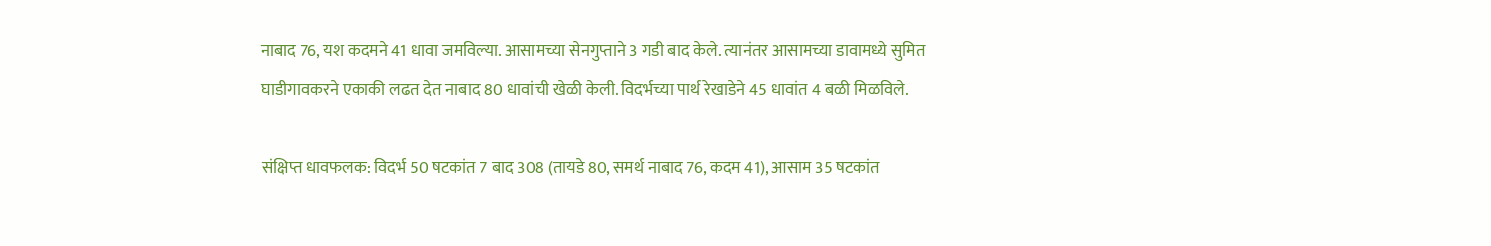नाबाद 76, यश कदमने 41 धावा जमविल्या. आसामच्या सेनगुप्ताने 3 गडी बाद केले. त्यानंतर आसामच्या डावामध्ये सुमित घाडीगावकरने एकाकी लढत देत नाबाद 80 धावांची खेळी केली. विदर्भच्या पार्थ रेखाडेने 45 धावांत 4 बळी मिळविले.

संक्षिप्त धावफलक: विदर्भ 50 षटकांत 7 बाद 308 (तायडे 80, समर्थ नाबाद 76, कदम 41), आसाम 35 षटकांत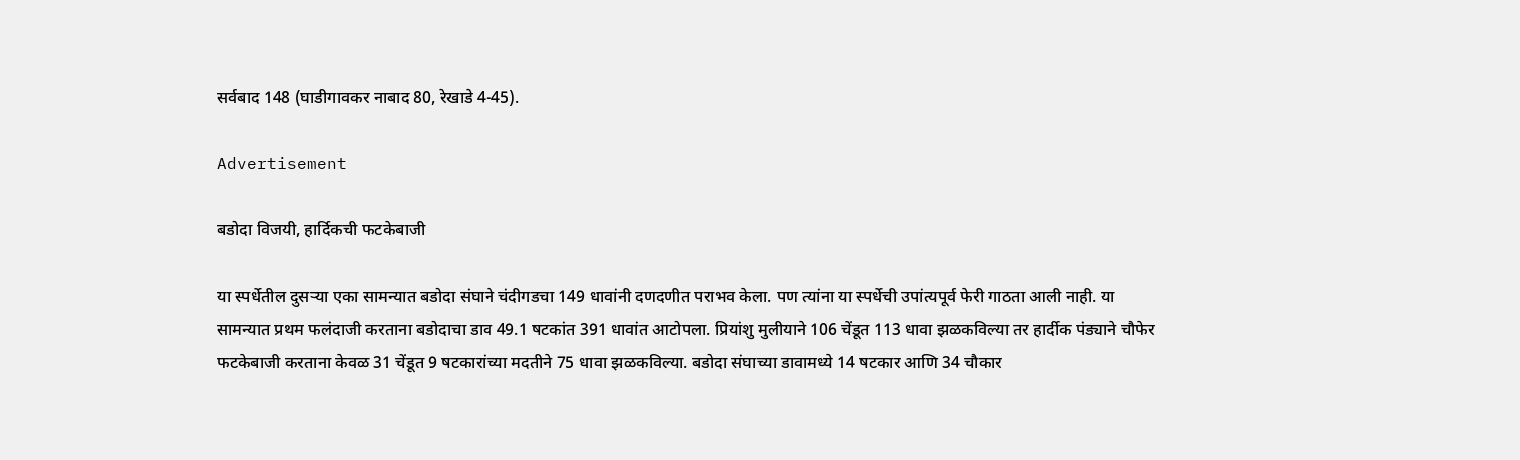सर्वबाद 148 (घाडीगावकर नाबाद 80, रेखाडे 4-45).

Advertisement

बडोदा विजयी, हार्दिकची फटकेबाजी

या स्पर्धेतील दुसऱ्या एका सामन्यात बडोदा संघाने चंदीगडचा 149 धावांनी दणदणीत पराभव केला. पण त्यांना या स्पर्धेची उपांत्यपूर्व फेरी गाठता आली नाही. या सामन्यात प्रथम फलंदाजी करताना बडोदाचा डाव 49.1 षटकांत 391 धावांत आटोपला. प्रियांशु मुलीयाने 106 चेंडूत 113 धावा झळकविल्या तर हार्दीक पंड्याने चौफेर फटकेबाजी करताना केवळ 31 चेंडूत 9 षटकारांच्या मदतीने 75 धावा झळकविल्या. बडोदा संघाच्या डावामध्ये 14 षटकार आणि 34 चौकार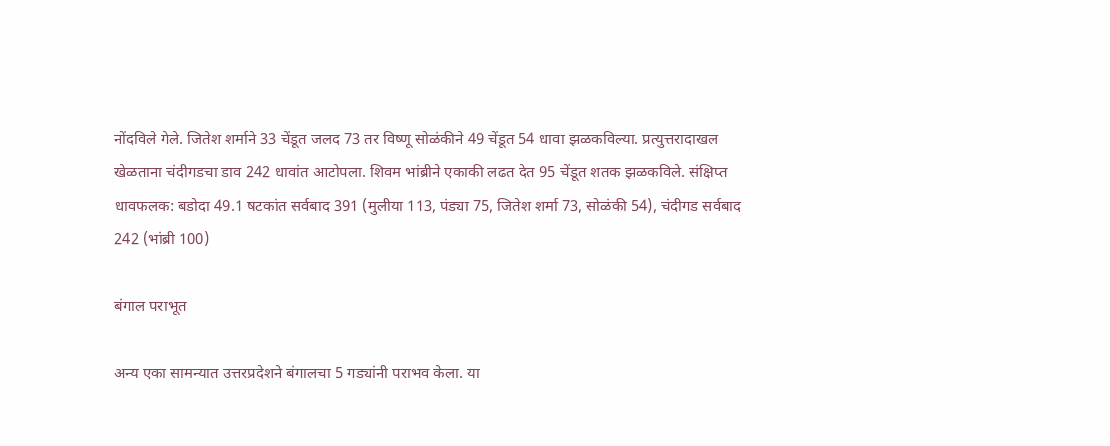नोंदविले गेले. जितेश शर्माने 33 चेंडूत जलद 73 तर विष्णू सोळंकीने 49 चेंडूत 54 धावा झळकविल्या. प्रत्युत्तरादाखल खेळताना चंदीगडचा डाव 242 धावांत आटोपला. शिवम भांब्रीने एकाकी लढत देत 95 चेंडूत शतक झळकविले. संक्षिप्त धावफलक: बडोदा 49.1 षटकांत सर्वबाद 391 (मुलीया 113, पंड्या 75, जितेश शर्मा 73, सोळंकी 54), चंदीगड सर्वबाद 242 (भांब्री 100)

बंगाल पराभूत

अन्य एका सामन्यात उत्तरप्रदेशने बंगालचा 5 गड्यांनी पराभव केला. या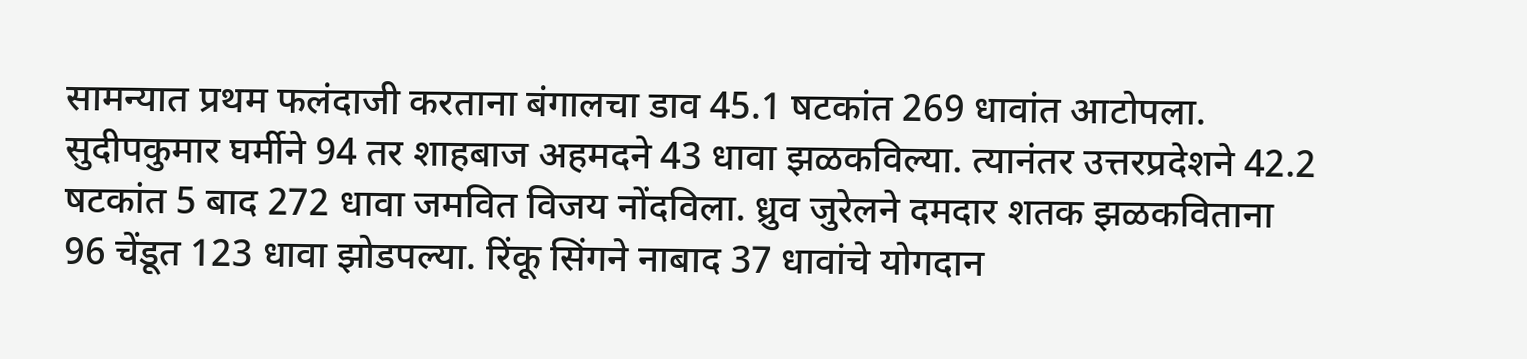सामन्यात प्रथम फलंदाजी करताना बंगालचा डाव 45.1 षटकांत 269 धावांत आटोपला. सुदीपकुमार घर्मीने 94 तर शाहबाज अहमदने 43 धावा झळकविल्या. त्यानंतर उत्तरप्रदेशने 42.2 षटकांत 5 बाद 272 धावा जमवित विजय नोंदविला. ध्रुव जुरेलने दमदार शतक झळकविताना 96 चेंडूत 123 धावा झोडपल्या. रिंकू सिंगने नाबाद 37 धावांचे योगदान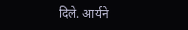दिले. आर्यने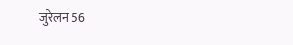जुरेलन 56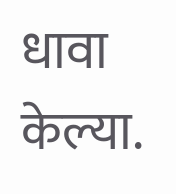धावा केल्या.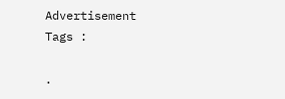Advertisement
Tags :

.